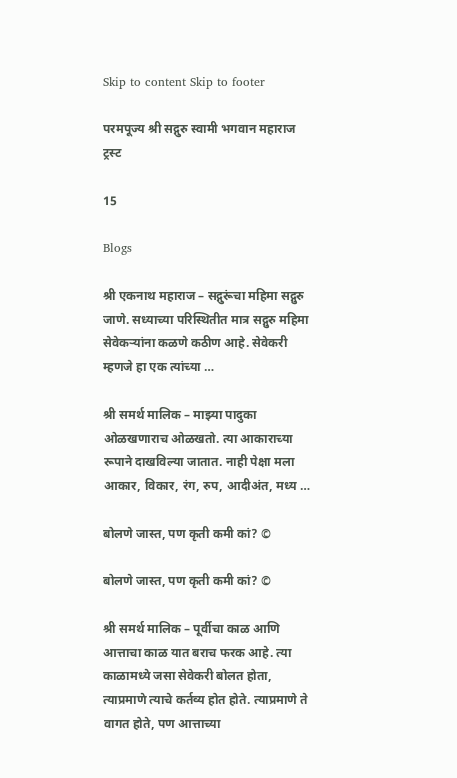Skip to content Skip to footer

परमपूज्य श्री सद्गुरु स्वामी भगवान महाराज ट्रस्ट

15

Blogs

श्री एकनाथ महाराज – सद्गुरूंचा महिमा सद्गुरु जाणे. सध्याच्या परिस्थितीत मात्र सद्गुरु महिमा सेवेकर्‍यांना कळणे कठीण आहे. सेवेकरी म्हणजे हा एक त्यांच्या …

श्री समर्थ मालिक – माझ्या पादुका ओळखणाराच ओळखतो. त्या आकाराच्या रूपाने दाखविल्या जातात. नाही पेक्षा मला आकार, विकार, रंग, रुप, आदीअंत, मध्य …

बोलणे जास्त, पण कृती कमी कां? ©

बोलणे जास्त, पण कृती कमी कां? ©

श्री समर्थ मालिक – पूर्वीचा काळ आणि आत्ताचा काळ यात बराच फरक आहे. त्या काळामध्ये जसा सेवेकरी बोलत होता, त्याप्रमाणे त्याचे कर्तव्य होत होते. त्याप्रमाणे ते वागत होते, पण आत्ताच्या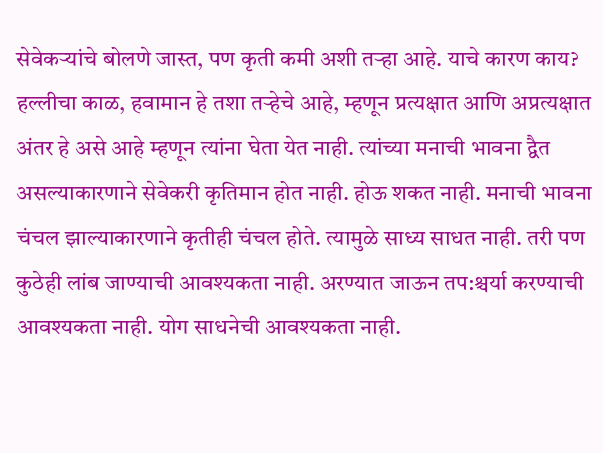सेवेकऱ्यांचे बोलणे जास्त, पण कृती कमी अशी तऱ्हा आहे. याचे कारण काय? हल्लीचा काळ, हवामान हे तशा तऱ्हेचे आहे, म्हणून प्रत्यक्षात आणि अप्रत्यक्षात अंतर हे असे आहे म्हणून त्यांना घेता येत नाही. त्यांच्या मनाची भावना द्वैत असल्याकारणाने सेवेकरी कृतिमान होत नाही. होऊ शकत नाही. मनाची भावना चंचल झाल्याकारणाने कृतीही चंचल होते. त्यामुळे साध्य साधत नाही. तरी पण कुठेही लांब जाण्याची आवश्यकता नाही. अरण्यात जाऊन तप:श्चर्या करण्याची आवश्यकता नाही. योग साधनेची आवश्यकता नाही.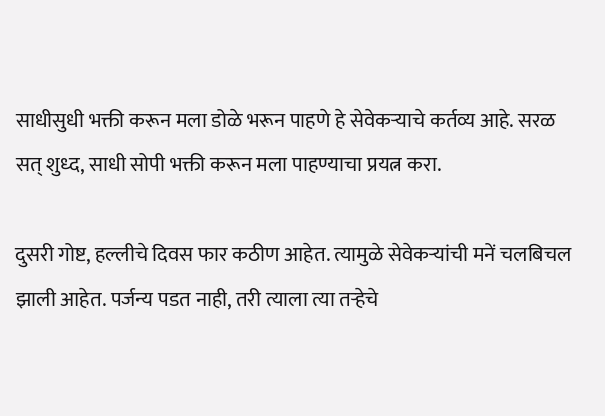साधीसुधी भक्ती करून मला डोळे भरून पाहणे हे सेवेकऱ्याचे कर्तव्य आहे. सरळ सत् शुध्द, साधी सोपी भक्ती करून मला पाहण्याचा प्रयत्न करा.

दुसरी गोष्ट, हल्लीचे दिवस फार कठीण आहेत. त्यामुळे सेवेकऱ्यांची मनें चलबिचल झाली आहेत. पर्जन्य पडत नाही, तरी त्याला त्या तऱ्हेचे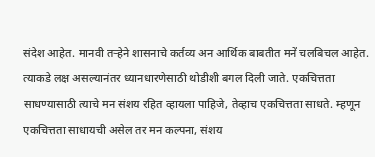संदेश आहेत. मानवी तऱ्हेने शासनाचे कर्तव्य अन आर्थिक बाबतीत मनें चलबिचल आहेत. त्याकडे लक्ष असल्यानंतर ध्यानधारणेसाठी थोडीशी बगल दिली जाते. एकचित्तता साधण्यासाठी त्याचे मन संशय रहित व्हायला पाहिजे, तेव्हाच एकचित्तता साधते. म्हणून एकचित्तता साधायची असेल तर मन कल्पना, संशय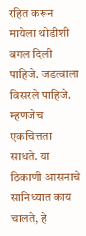रहित करून मायेला थोडीशी बगल दिली पाहिजे. जडत्वाला विसरले पाहिजे. म्हणजेच एकचित्तता साधते. या ठिकाणी आसनाचे सानिध्यात काय चालते, हे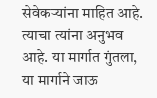सेवेकऱ्यांना माहित आहे. त्याचा त्यांना अनुभव आहे. या मार्गात गुंतला, या मार्गाने जाऊ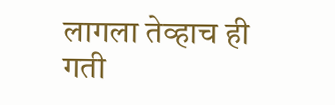लागला तेव्हाच ही गती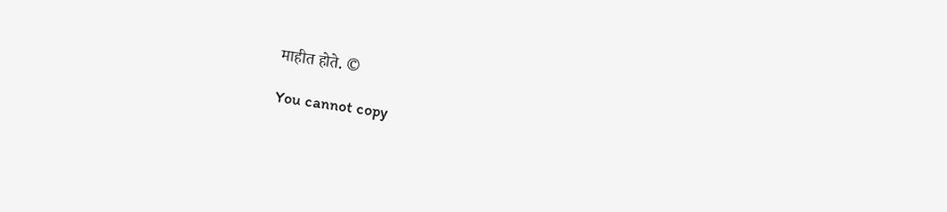माहीत होते. ©

You cannot copy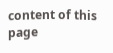content of this page